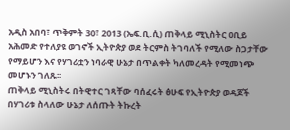አዲስ አበባ፣ ጥቅምት 30፣ 2013 (ኤፍ.ቢ.ሲ) ጠቅላይ ሚኒስትር ዐቢይ አሕመድ የተለያዩ ወገኖች ኢትዮጵያ ወደ ትርምስ ትገባለች የሚለው ስጋታቸው የማይሆን እና የሃገሪቷን ነባራዊ ሁኔታ በጥልቀት ካለመረዳት የሚመነጭ መሆኑን ገለጹ፡፡
ጠቅላይ ሚኒስትሩ በትዊተር ገጻቸው ባሰፈሩት ፅሁፍ የኢትዮጵያ ወዳጆች በሃገሪቱ ስላለው ሁኔታ ለሰጡት ትኩረት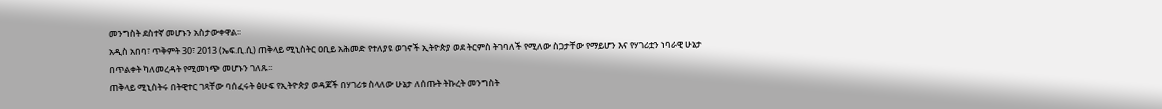መንግስት ደስተኛ መሆኑን አስታውቀዋል፡፡
አዲስ አበባ፣ ጥቅምት 30፣ 2013 (ኤፍ.ቢ.ሲ) ጠቅላይ ሚኒስትር ዐቢይ አሕመድ የተለያዩ ወገኖች ኢትዮጵያ ወደ ትርምስ ትገባለች የሚለው ስጋታቸው የማይሆን እና የሃገሪቷን ነባራዊ ሁኔታ በጥልቀት ካለመረዳት የሚመነጭ መሆኑን ገለጹ፡፡
ጠቅላይ ሚኒስትሩ በትዊተር ገጻቸው ባሰፈሩት ፅሁፍ የኢትዮጵያ ወዳጆች በሃገሪቱ ስላለው ሁኔታ ለሰጡት ትኩረት መንግስት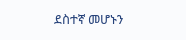ደስተኛ መሆኑን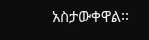አስታውቀዋል፡፡